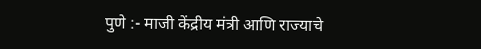पुणे :- माजी केंद्रीय मंत्री आणि राज्याचे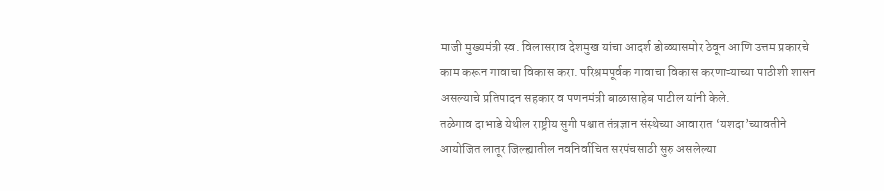माजी मुख्यमंत्री स्व. विलासराव देशमुख यांचा आदर्श डोळ्यासमोर ठेवून आणि उत्तम प्रकारचे काम करून गावाचा विकास करा. परिश्रमपूर्वक गावाचा विकास करणाऱ्याच्या पाठीशी शासन असल्याचे प्रतिपादन सहकार व पणनमंत्री बाळासाहेब पाटील यांनी केले.
तळेगाव दाभाडे येथील राष्ट्रीय सुगी पश्चात तंत्रज्ञान संस्थेच्या आवारात ‘यशदा’च्यावतीने आयोजित लातूर जिल्ह्यातील नवनिर्वाचित सरपंचसाठी सुरु असलेल्या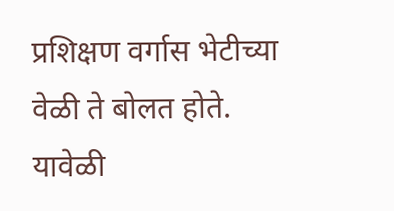प्रशिक्षण वर्गास भेटीच्या वेळी ते बोलत होते. यावेळी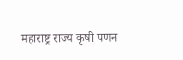महाराष्ट्र राज्य कृषी पणन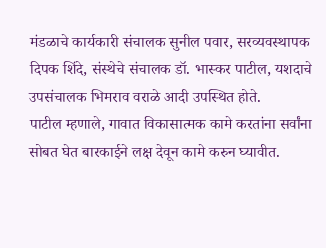मंडळाचे कार्यकारी संचालक सुनील पवार, सरव्यवस्थापक दिपक शिंदे, संस्थेचे संचालक डॉ. भास्कर पाटील, यशदाचे उपसंचालक भिमराव वराळे आदी उपस्थित होते.
पाटील म्हणाले, गावात विकासात्मक कामे करतांना सर्वांना सोबत घेत बारकाईने लक्ष देवून कामे करुन घ्यावीत.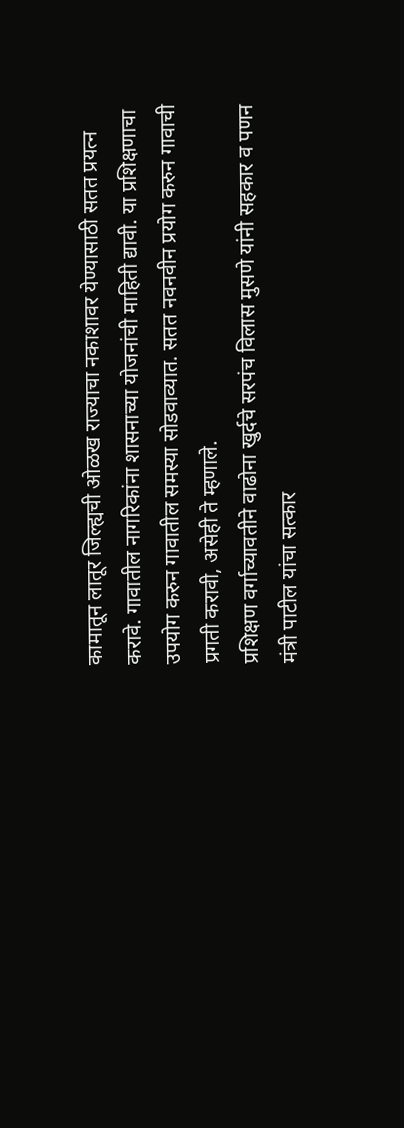कामातून लातूर जिल्ह्यची ओळख राज्याचा नकाशावर येण्यासाठी सतत प्रयत्न करावे. गावातील नागरिकांना शासनाच्या योजनांची माहिती द्यावी. या प्रशिक्षणाचा उपयोग करुन गावातील समस्या सोडवाव्यात. सतत नवनवीन प्रयोग करुन गावाची प्रगती करावी, असेही ते म्हणाले.
प्रशिक्षण वर्गाच्यावतीने वाढोना खुर्दचे सरपंच विलास मुसणे यांनी सहकार व पणन मंत्री पाटील यांचा सत्कार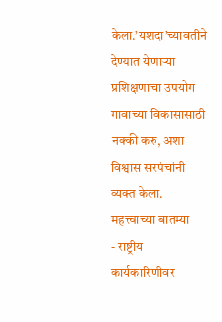केला.’यशदा’च्यावतीने देण्यात येणाऱ्या प्रशिक्षणाचा उपयोग गावाच्या विकासासाठी नक्की करु, अशा विश्वास सरपंचांनी व्यक्त केला.
महत्त्वाच्या बातम्या
- राष्ट्रीय कार्यकारिणीवर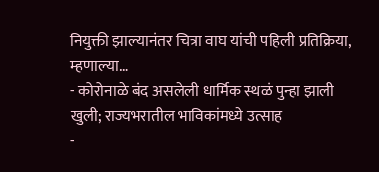नियुक्ती झाल्यानंतर चित्रा वाघ यांची पहिली प्रतिक्रिया, म्हणाल्या…
- कोरोनाळे बंद असलेली धार्मिक स्थळं पुन्हा झाली खुली; राज्यभरातील भाविकांमध्ये उत्साह
-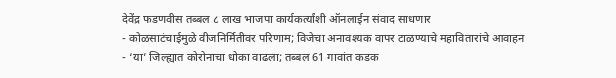देवेंद्र फडणवीस तब्बल ८ लाख भाजपा कार्यकर्त्यांशी ऑनलाईन संवाद साधणार
- कोळसाटंचाईमुळे वीजनिर्मितीवर परिणाम; विजेचा अनावश्यक वापर टाळण्याचे महावितारांचे आवाहन
- ‘या’ जिल्ह्यात कोरोनाचा धोका वाढला; तब्बल 61 गावांत कडक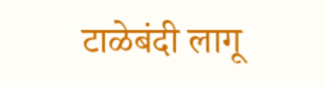टाळेबंदी लागू